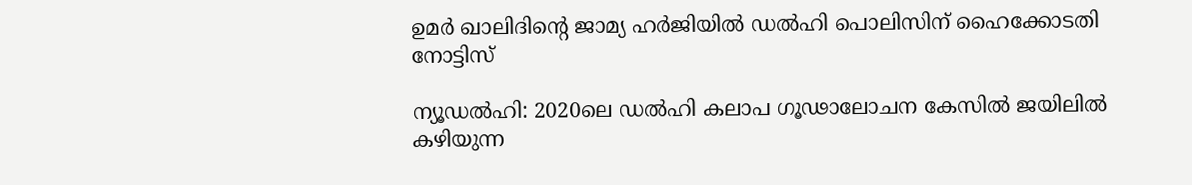ഉമര്‍ ഖാലിദിന്റെ ജാമ്യ ഹർജിയില്‍ ഡല്‍ഹി പൊലിസിന് ഹൈക്കോടതി നോട്ടിസ്

ന്യൂഡല്‍ഹി: 2020ലെ ഡല്‍ഹി കലാപ ഗൂഢാലോചന കേസില്‍ ജയിലില്‍ കഴിയുന്ന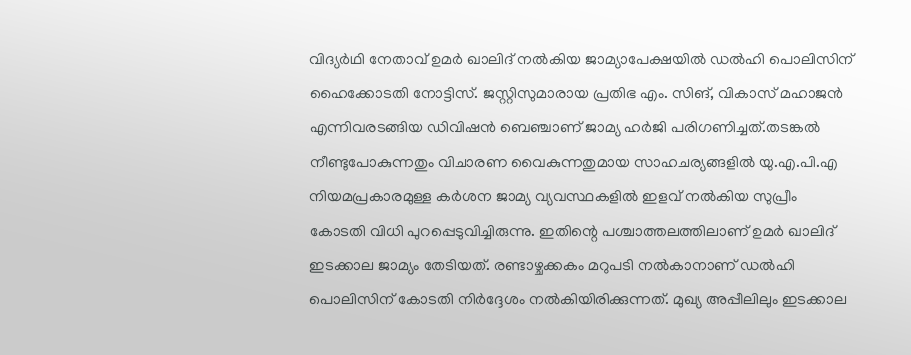വിദ്യര്‍ഥി നേതാവ് ഉമര്‍ ഖാലിദ് നല്‍കിയ ജാമ്യാപേക്ഷയില്‍ ഡല്‍ഹി പൊലിസിന് ഹൈക്കോടതി നോട്ടിസ്. ജസ്റ്റിസുമാരായ പ്രതിഭ എം. സിങ്, വികാസ് മഹാജന്‍ എന്നിവരടങ്ങിയ ഡിവിഷന്‍ ബെഞ്ചാണ് ജാമ്യ ഹർജി പരിഗണിച്ചത്.തടങ്കല്‍ നീണ്ടുപോകുന്നതും വിചാരണ വൈകുന്നതുമായ സാഹചര്യങ്ങളില്‍ യു.എ.പി.എ നിയമപ്രകാരമുള്ള കര്‍ശന ജാമ്യ വ്യവസ്ഥകളില്‍ ഇളവ് നല്‍കിയ സുപ്രീം കോടതി വിധി പുറപ്പെടുവിച്ചിരുന്നു. ഇതിന്റെ പശ്ചാത്തലത്തിലാണ് ഉമര്‍ ഖാലിദ് ഇടക്കാല ജാമ്യം തേടിയത്. രണ്ടാഴ്ചക്കകം മറുപടി നല്‍കാനാണ് ഡല്‍ഹി പൊലിസിന് കോടതി നിര്‍ദ്ദേശം നല്‍കിയിരിക്കുന്നത്. മുഖ്യ അപ്പീലിലും ഇടക്കാല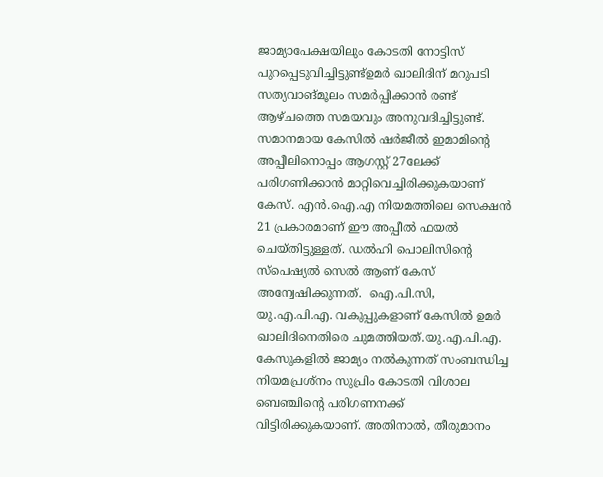ജാമ്യാപേക്ഷയിലും കോടതി നോട്ടിസ് പുറപ്പെടുവിച്ചിട്ടുണ്ട്ഉമര്‍ ഖാലിദിന് മറുപടി സത്യവാങ്മൂലം സമര്‍പ്പിക്കാന്‍ രണ്ട് ആഴ്ചത്തെ സമയവും അനുവദിച്ചിട്ടുണ്ട്. സമാനമായ കേസില്‍ ഷര്‍ജീല്‍ ഇമാമിന്റെ അപ്പീലിനൊപ്പം ആഗസ്റ്റ് 27ലേക്ക് പരിഗണിക്കാന്‍ മാറ്റിവെച്ചിരിക്കുകയാണ് കേസ്. എന്‍.ഐ.എ നിയമത്തിലെ സെക്ഷന്‍ 21 പ്രകാരമാണ് ഈ അപ്പീല്‍ ഫയല്‍ ചെയ്തിട്ടുള്ളത്. ഡല്‍ഹി പൊലിസിന്റെ സ്‌പെഷ്യല്‍ സെല്‍ ആണ് കേസ് അന്വേഷിക്കുന്നത്.  ഐ.പി.സി, യു.എ.പി.എ. വകുപ്പുകളാണ് കേസില്‍ ഉമര്‍ ഖാലിദിനെതിരെ ചുമത്തിയത്.യു.എ.പി.എ. കേസുകളില്‍ ജാമ്യം നല്‍കുന്നത് സംബന്ധിച്ച നിയമപ്രശ്‌നം സുപ്രിം കോടതി വിശാല ബെഞ്ചിന്റെ പരിഗണനക്ക് വിട്ടിരിക്കുകയാണ്. അതിനാല്‍, തീരുമാനം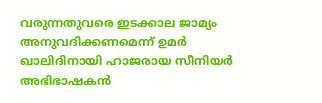വരുന്നതുവരെ ഇടക്കാല ജാമ്യം അനുവദിക്കണമെന്ന് ഉമര്‍ ഖാലിദിനായി ഹാജരായ സീനിയര്‍ അഭിഭാഷകന്‍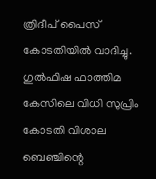ത്രിദീപ് പൈസ് കോടതിയില്‍ വാദിച്ചു. ഗുല്‍ഫിഷ ഫാത്തിമ കേസിലെ വിധി സുപ്രിം കോടതി വിശാല ബെഞ്ചിന്റെ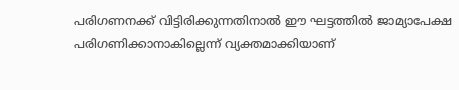പരിഗണനക്ക് വിട്ടിരിക്കുന്നതിനാല്‍ ഈ ഘട്ടത്തില്‍ ജാമ്യാപേക്ഷ പരിഗണിക്കാനാകില്ലെന്ന് വ്യക്തമാക്കിയാണ്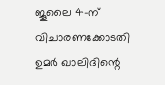ജൂലൈ 4-ന് വിചാരണക്കോടതി ഉമര്‍ ഖാലിദിന്റെ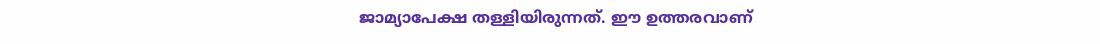ജാമ്യാപേക്ഷ തള്ളിയിരുന്നത്. ഈ ഉത്തരവാണ്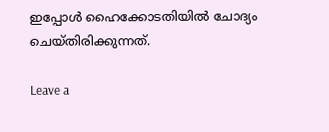ഇപ്പോള്‍ ഹൈക്കോടതിയില്‍ ചോദ്യം ചെയ്തിരിക്കുന്നത്.

Leave a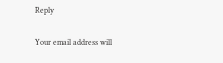Reply

Your email address will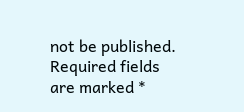not be published. Required fields are marked *